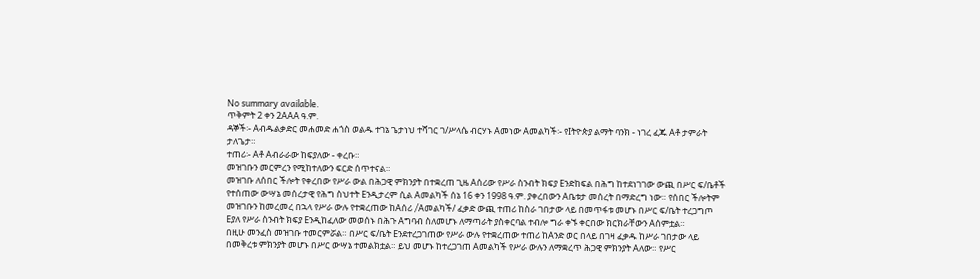No summary available.
ጥቅምት 2 ቀን 2AAA ዓ.ም.
ዳኞች፡- Aብዱልቃድር መሐመድ ሐጎስ ወልዱ ተገኔ ጌታነህ ተሻገር ገ/ሥላሴ ብርሃኑ Aመነው Aመልካች፡- የIትዮጵያ ልማት ባንክ - ነገረ ፈጁ Aቶ ታምራት ታለጌታ።
ተጠሪ፡- Aቶ Aብራራው ከፍያለው - ቀረቡ።
መዝገቡን መርምረን የሚከተለውን ፍርድ ሰጥተናል።
መዝገቡ ለሰበር ችሎት የቀረበው የሥራ ውል በሕጋዊ ምክንያት በተቋረጠ ጊዜ Aሰሪው የሥራ ስንብት ክፍያ Eንድከፍል በሕግ ከተደነገገው ውጪ በሥር ፍ/ቤቶች የተሰጠው ውሣኔ መሰረታዊ የሕግ ስህተት Eንዲታረም ሲል Aመልካች ሰኔ 16 ቀን 1998 ዓ.ም. ያቀረበውን Aቤቱታ መሰረት በማድረግ ነው። የሰበር ችሎትም መዝገቡን ከመረመረ በኋላ የሥራ ውሉ የተቋረጠው ከAሰሪ /Aመልካች/ ፈቃድ ውጪ ተጠሪ ከስራ ገበታው ላይ በመጥፋቱ መሆኑ በሥር ፍ/ቤት ተረጋግጦ Eያለ የሥራ ስንብት ክፍያ Eንዲከፈለው መወሰኑ በሕጉ Aግባብ ስለመሆኑ ለማጣራት ያስቀርባል ተብሎ ግራ ቀኙ ቀርበው ክርክራቸውን Aሰምቷል።
በዚሁ መንፈስ መዝገቡ ተመርምሯል። በሥር ፍ/ቤት Eንደተረጋገጠው የሥራ ውሉ የተቋረጠው ተጠሪ ከAንድ ወር በላይ በገዛ ፈቃዱ ከሥራ ገበታው ላይ በመቅረቱ ምክንያት መሆኑ በሥር ውሣኔ ተመልክቷል። ይህ መሆኑ ከተረጋገጠ Aመልካች የሥራ ውሉን ለማቋረጥ ሕጋዊ ምክንያት Aለው። የሥር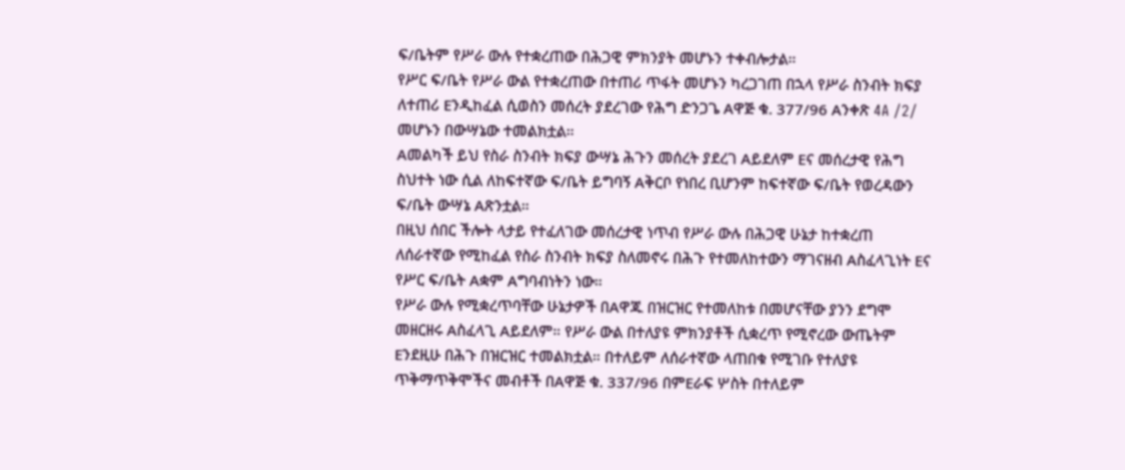ፍ/ቤትም የሥራ ውሉ የተቋረጠው በሕጋዊ ምክንያት መሆኑን ተቀብሎታል።
የሥር ፍ/ቤት የሥራ ውል የተቋረጠው በተጠሪ ጥፋት መሆኑን ካረጋገጠ በኋላ የሥራ ስንብት ክፍያ ለተጠሪ Eንዲከፈል ሲወስን መሰረት ያደረገው የሕግ ድንጋጌ Aዋጅ ቁ. 377/96 Aንቀጽ 4A /2/ መሆኑን በውሣኔው ተመልክቷል።
Aመልካች ይህ የስራ ስንብት ክፍያ ውሣኔ ሕጉን መሰረት ያደረገ Aይደለም Eና መሰረታዊ የሕግ ስህተት ነው ሲል ለከፍተኛው ፍ/ቤት ይግባኝ Aቅርቦ የነበረ ቢሆንም ከፍተኛው ፍ/ቤት የወረዳውን ፍ/ቤት ውሣኔ Aጽንቷል።
በዚህ ሰበር ችሎት ላታይ የተፈለገው መሰረታዊ ነጥብ የሥራ ውሉ በሕጋዊ ሁኔታ ከተቋረጠ ለሰራተኛው የሚከፈል የስራ ስንብት ክፍያ ስለመኖሩ በሕጉ የተመለከተውን ማገናዘብ Aስፈላጊነት Eና የሥር ፍ/ቤት Aቋም Aግባብነትን ነው።
የሥራ ውሉ የሚቋረጥባቸው ሁኔታዎች በAዋጁ በዝርዝር የተመለከቱ በመሆናቸው ያንን ደግሞ መዘርዘሩ Aስፈላጊ Aይደለም። የሥራ ውል በተለያዩ ምክንያቶች ሲቋረጥ የሚኖረው ውጤትም Eንደዚሁ በሕጉ በዝርዝር ተመልክቷል። በተለይም ለሰራተኛው ላጠበቁ የሚገቡ የተለያዩ ጥቅማጥቅሞችና መብቶች በAዋጅ ቁ. 337/96 በምEራፍ ሦስት በተለይም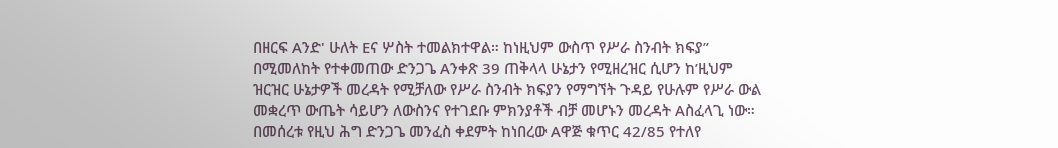በዘርፍ Aንድ' ሁለት Eና ሦስት ተመልክተዋል። ከነዚህም ውስጥ የሥራ ስንብት ክፍያ” በሚመለከት የተቀመጠው ድንጋጌ Aንቀጽ 39 ጠቅላላ ሁኔታን የሚዘረዝር ሲሆን ከ’ዚህም ዝርዝር ሁኔታዎች መረዳት የሚቻለው የሥራ ስንብት ክፍያን የማግኘት ጉዳይ የሁሉም የሥራ ውል መቋረጥ ውጤት ሳይሆን ለውስንና የተገደቡ ምክንያቶች ብቻ መሆኑን መረዳት Aስፈላጊ ነው።
በመሰረቱ የዚህ ሕግ ድንጋጌ መንፈስ ቀደምት ከነበረው Aዋጅ ቁጥር 42/85 የተለየ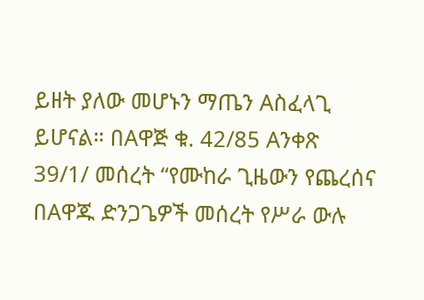ይዘት ያለው መሆኑን ማጤን Aስፈላጊ ይሆናል። በAዋጅ ቁ. 42/85 Aንቀጽ 39/1/ መሰረት “የሙከራ ጊዜውን የጨረሰና በAዋጁ ድንጋጌዎች መሰረት የሥራ ውሉ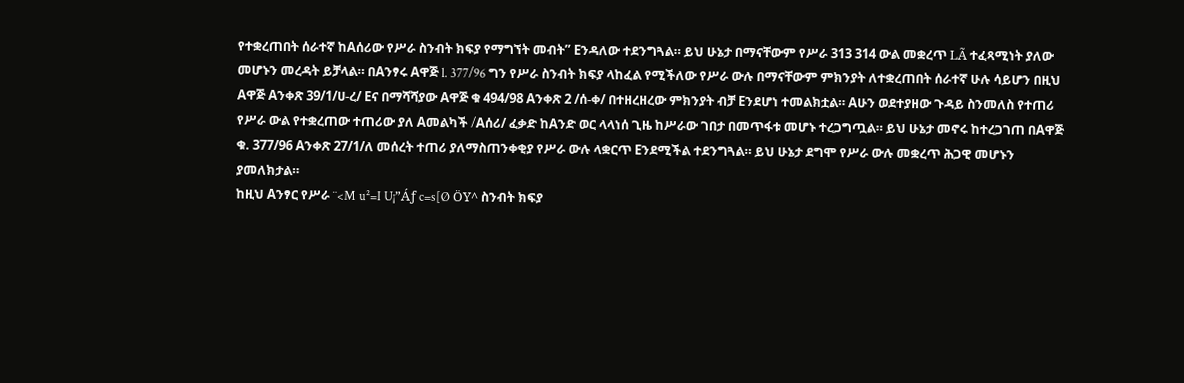የተቋረጠበት ሰራተኛ ከAሰሪው የሥራ ስንብት ክፍያ የማግኘት መብት” Eንዳለው ተደንግጓል። ይህ ሁኔታ በማናቸውም የሥራ 313 314 ውል መቋረጥ LÃ ተፈጻሚነት ያለው መሆኑን መረዳት ይቻላል። በAንፃሩ Aዋጅ l. 377/96 ግን የሥራ ስንብት ክፍያ ላከፈል የሚችለው የሥራ ውሉ በማናቸውም ምክንያት ለተቋረጠበት ሰራተኛ ሁሉ ሳይሆን በዚህ Aዋጅ Aንቀጽ 39/1/ሀ-ረ/ Eና በማሻሻያው Aዋጅ ቁ 494/98 Aንቀጽ 2 /ሰ-ቀ/ በተዘረዘረው ምክንያት ብቻ Eንደሆነ ተመልክቷል። Aሁን ወደተያዘው ጉዳይ ስንመለስ የተጠሪ የሥራ ውል የተቋረጠው ተጠሪው ያለ Aመልካች /Aሰሪ/ ፈቃድ ከAንድ ወር ላላነሰ ጊዜ ከሥራው ገበታ በመጥፋቱ መሆኑ ተረጋግጧል። ይህ ሁኔታ መኖሩ ከተረጋገጠ በAዋጅ ቁ. 377/96 Aንቀጽ 27/1/ለ መሰረት ተጠሪ ያለማስጠንቀቂያ የሥራ ውሉ ላቋርጥ Eንደሚችል ተደንግጓል። ይህ ሁኔታ ደግሞ የሥራ ውሉ መቋረጥ ሕጋዊ መሆኑን ያመለክታል።
ከዚህ Aንፃር የሥራ ¨<M u²=I U¡”Áƒ c=s[Ø ÖY^ ስንብት ክፍያ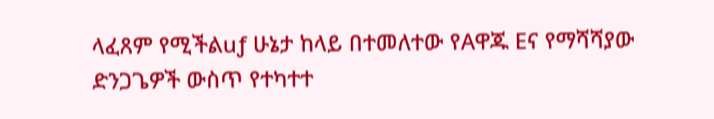ላፈጸም የሚችልuƒ ሁኔታ ከላይ በተመለተው የAዋጁ Eና የማሻሻያው ድንጋጌዎች ውስጥ የተካተተ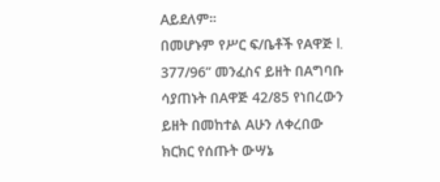Aይደለም።
በመሆኑም የሥር ፍ/ቤቶች የAዋጅ l. 377/96” መንፈስና ይዘት በAግባቡ ሳያጠኑት በAዋጅ 42/85 የነበረውን ይዘት በመከተል Aሁን ለቀረበው ክርክር የሰጡት ውሣኔ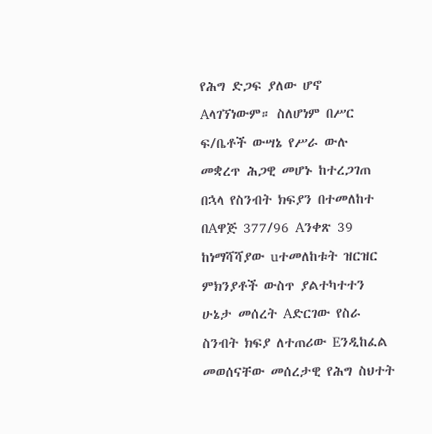የሕግ ድጋፍ ያለው ሆኖ Aላገኘነውም። ስለሆነም በሥር ፍ/ቤቶች ውሣኔ የሥራ ውሉ መቋረጥ ሕጋዊ መሆኑ ከተረጋገጠ በኋላ የስንብት ክፍያን በተመለከተ በAዋጅ 377/96 Aንቀጽ 39 ከነማሻሻያው uተመለከቱት ዝርዝር ምክንያቶች ውስጥ ያልተካተተን ሁኔታ መሰረት Aድርገው የስራ ስንብት ክፍያ ለተጠሪው Eንዲከፈል መወሰናቸው መሰረታዊ የሕግ ስህተት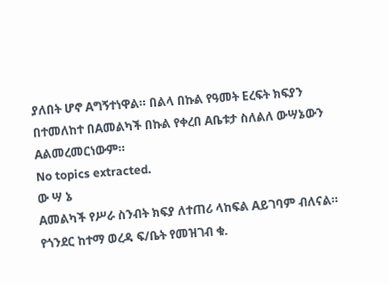ያለበት ሆኖ Aግኝተነዋል። በልላ በኩል የዓመት Eረፍት ክፍያን በተመለከተ በAመልካች በኩል የቀረበ Aቤቱታ ስለልለ ውሣኔውን Aልመረመርነውም።
No topics extracted.
ው ሣ ኔ
Aመልካች የሥራ ስንብት ክፍያ ለተጠሪ ላከፍል Aይገባም ብለናል።
የጎንደር ከተማ ወረዳ ፍ/ቤት የመዝገብ ቁ.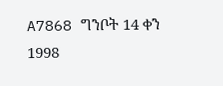A7868 ግንቦት 14 ቀን 1998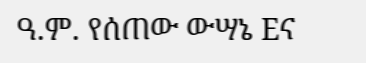ዓ.ም. የሰጠው ውሣኔ Eና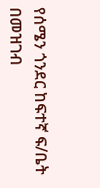የሰሜን ጎንደር ከፍተኛ ፍ/ቤት በመዝገብ